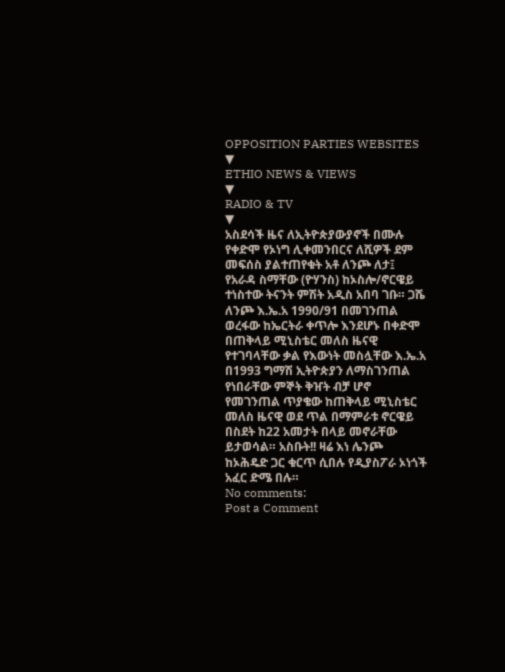OPPOSITION PARTIES WEBSITES
▼
ETHIO NEWS & VIEWS
▼
RADIO & TV
▼
አስደሳች ዜና ለኢትዮጵያውያኖች በሙሉ
የቀድሞ የኦነግ ሊቀመንበርና ለሺዎች ደም መፍሰስ ያልተጠየቁት አቶ ለንጮ ለታ፤ የአራዳ ስማቸው (ዮሃንስ) ከኦስሎ/ኖርዌይ ተነስተው ትናንት ምሽት አዲስ አበባ ገቡ። ጋሼ ለንጮ እ.ኤ.አ 1990/91 በመገንጠል ወረፋው ከኤርትራ ቀጥሎ እንደሆኑ በቀድሞ በጠቅላይ ሚኒስቴር መለስ ዜናዊ የተገባላቸው ቃል የእውነት መስሏቸው እ.ኤ.አ በ1993 ግማሽ ኢትዮጵያን ለማስገንጠል የነበራቸው ምኞት ቅዠት ብቻ ሆኖ የመገንጠል ጥያቄው ከጠቅላይ ሚኒስቴር መለስ ዜናዊ ወደ ጥል በማምራቱ ኖርዌይ በስደት ከ22 አመታት በላይ መኖራቸው ይታወሳል። አስቡት!! ዛሬ እነ ሌንጮ ከኦሕዴድ ጋር ቁርጥ ሲበሉ የዲያስፖራ ኦነጎች አፈር ድሜ በሉ።
No comments:
Post a Comment